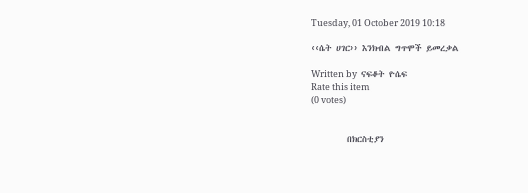Tuesday, 01 October 2019 10:18

‹‹ሴት ሀገር›› እንክብል ግጥሞች ይመረቃል

Written by  ናፍቆት ዮሴፍ
Rate this item
(0 votes)


         በክርስቲያን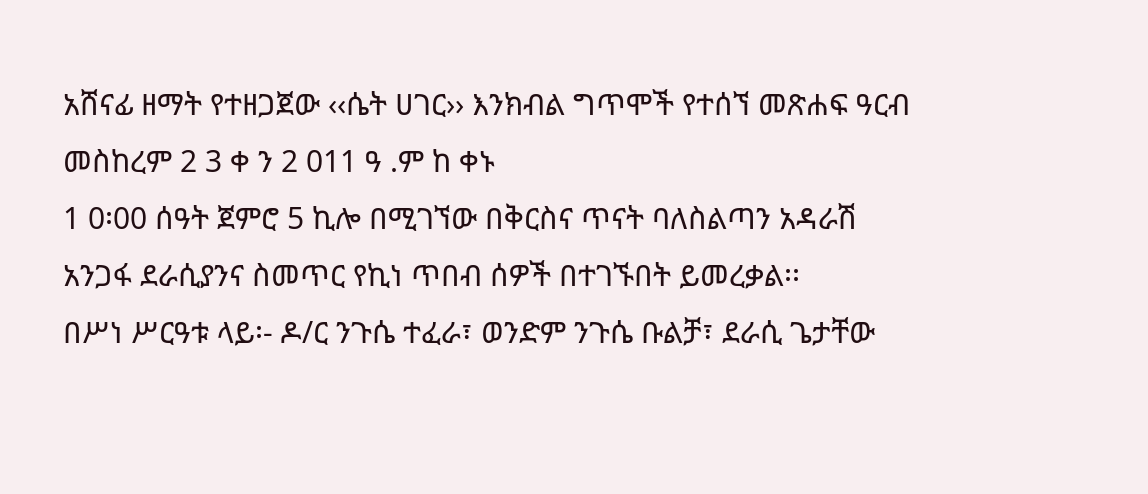አሸናፊ ዘማት የተዘጋጀው ‹‹ሴት ሀገር›› እንክብል ግጥሞች የተሰኘ መጽሐፍ ዓርብ መስከረም 2 3 ቀ ን 2 011 ዓ .ም ከ ቀኑ
1 0፡00 ሰዓት ጀምሮ 5 ኪሎ በሚገኘው በቅርስና ጥናት ባለስልጣን አዳራሽ አንጋፋ ደራሲያንና ስመጥር የኪነ ጥበብ ሰዎች በተገኙበት ይመረቃል፡፡
በሥነ ሥርዓቱ ላይ፡- ዶ/ር ንጉሴ ተፈራ፣ ወንድም ንጉሴ ቡልቻ፣ ደራሲ ጌታቸው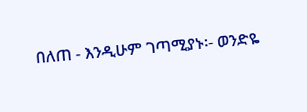በለጠ - እንዲሁም ገጣሚያኑ፡- ወንድዬ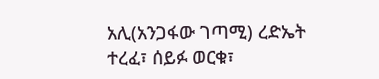አሊ(አንጋፋው ገጣሚ) ረድኤት ተረፈ፣ ሰይፉ ወርቁ፣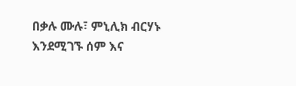በቃሉ ሙሉ፣ ምኒሊክ ብርሃኑ እንደሚገኙ ሰም እና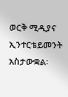ወርቅ ሚዲያና ኢንተርቴይመንት አስታውቋል፡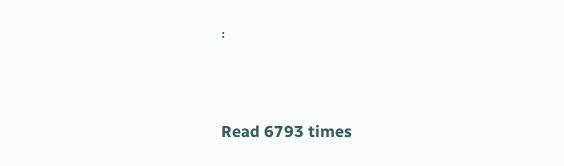፡


Read 6793 times